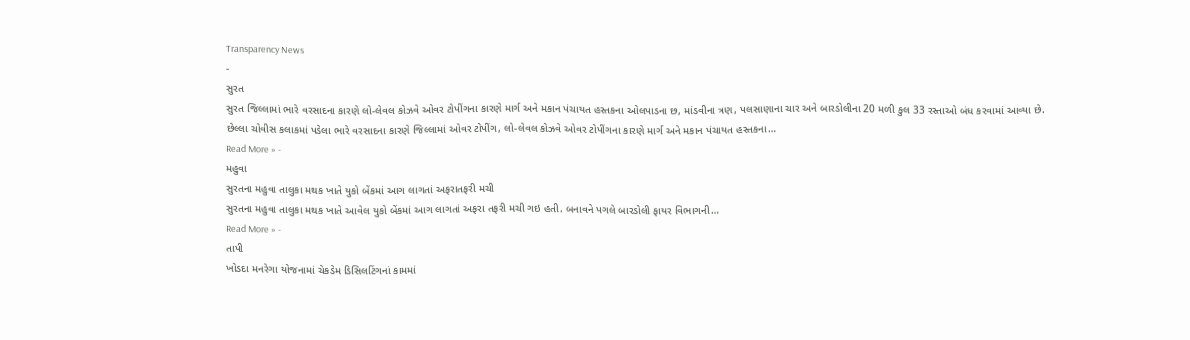Transparency News
-
સુરત
સુરત જિલ્લામાં ભારે વરસાદના કારણે લો-લેવલ કોઝવે ઓવર ટોપીંગના કારણે માર્ગ અને મકાન પંચાયત હસ્તકના ઓલપાડના છ, માંડવીના ત્રણ, પલસાણાના ચાર અને બારડોલીના 20 મળી કુલ 33 રસ્તાઓ બંધ કરવામાં આવ્યા છે.
છેલ્લા ચોવીસ કલાકમાં પડેલા ભારે વરસાદના કારણે જિલ્લામાં ઓવર ટોપીંગ, લો-લેવલ કોઝવે ઓવર ટોપીંગના કારણે માર્ગ અને મકાન પંચાયત હસ્તકના…
Read More » -
મહુવા
સુરતના મહુવા તાલુકા મથક ખાતે યુકો બેંકમાં આગ લાગતાં અફરાતફરી મચી
સુરતના મહુવા તાલુકા મથક ખાતે આવેલ યુકો બેંકમાં આગ લાગતાં અફરા તફરી મચી ગઇ હતી. બનાવને પગલે બારડોલી ફાયર વિભાગની…
Read More » -
તાપી
ખોડદા મનરેગા યોજનામાં ચેકડેમ ડિસિલટિંગનાં કામમાં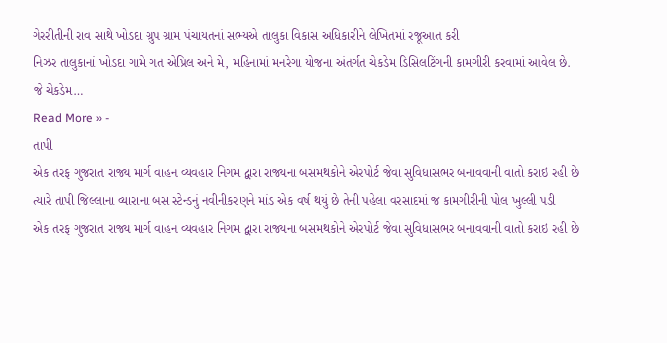ગેરરીતીની રાવ સાથે ખોડદા ગ્રુપ ગ્રામ પંચાયતનાં સભ્યએ તાલુકા વિકાસ અધિકારીને લેખિતમાં રજૂઆત કરી
નિઝર તાલુકાનાં ખોડદા ગામે ગત એપ્રિલ અને મે, મહિનામાં મનરેગા યોજના અંતર્ગત ચેકડેમ ડિસિલટિંગની કામગીરી કરવામાં આવેલ છે. જે ચેકડેમ…
Read More » -
તાપી
એક તરફ ગુજરાત રાજ્ય માર્ગ વાહન વ્યવહાર નિગમ દ્વારા રાજ્યના બસમથકોને એરપોર્ટ જેવા સુવિધાસભર બનાવવાની વાતો કરાઇ રહી છે ત્યારે તાપી જિલ્લાના વ્યારાના બસ સ્ટેન્ડનું નવીનીકરણને માંડ એક વર્ષ થયું છે તેની પહેલા વરસાદમાં જ કામગીરીની પોલ ખુલ્લી પડી
એક તરફ ગુજરાત રાજ્ય માર્ગ વાહન વ્યવહાર નિગમ દ્વારા રાજ્યના બસમથકોને એરપોર્ટ જેવા સુવિધાસભર બનાવવાની વાતો કરાઇ રહી છે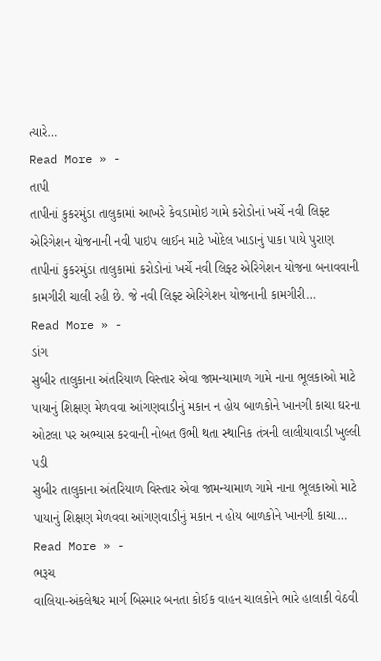ત્યારે…
Read More » -
તાપી
તાપીનાં કુકરમુંડા તાલુકામાં આખરે કેવડામોઇ ગામે કરોડોનાં ખર્ચે નવી લિફ્ટ એરિગેશન યોજનાની નવી પાઇપ લાઈન માટે ખોદેલ ખાડાનું પાકા પાયે પુરાણ
તાપીનાં કુકરમુંડા તાલુકામાં કરોડોનાં ખર્ચે નવી લિફ્ટ એરિગેશન યોજના બનાવવાની કામગીરી ચાલી રહી છે. જે નવી લિફ્ટ એરિગેશન યોજનાની કામગીરી…
Read More » -
ડાંગ
સુબીર તાલુકાના અંતરિયાળ વિસ્તાર એવા જામન્યામાળ ગામે નાના ભૂલકાઓ માટે પાયાનું શિક્ષણ મેળવવા આંગણવાડીનું મકાન ન હોય બાળકોને ખાનગી કાચા ઘરના ઓટલા પર અભ્યાસ કરવાની નોબત ઉભી થતા સ્થાનિક તંત્રની લાલીયાવાડી ખુલ્લી પડી
સુબીર તાલુકાના અંતરિયાળ વિસ્તાર એવા જામન્યામાળ ગામે નાના ભૂલકાઓ માટે પાયાનું શિક્ષણ મેળવવા આંગણવાડીનું મકાન ન હોય બાળકોને ખાનગી કાચા…
Read More » -
ભરૂચ
વાલિયા-અંકલેશ્વર માર્ગ બિસ્માર બનતા કોઈક વાહન ચાલકોને ભારે હાલાકી વેઠવી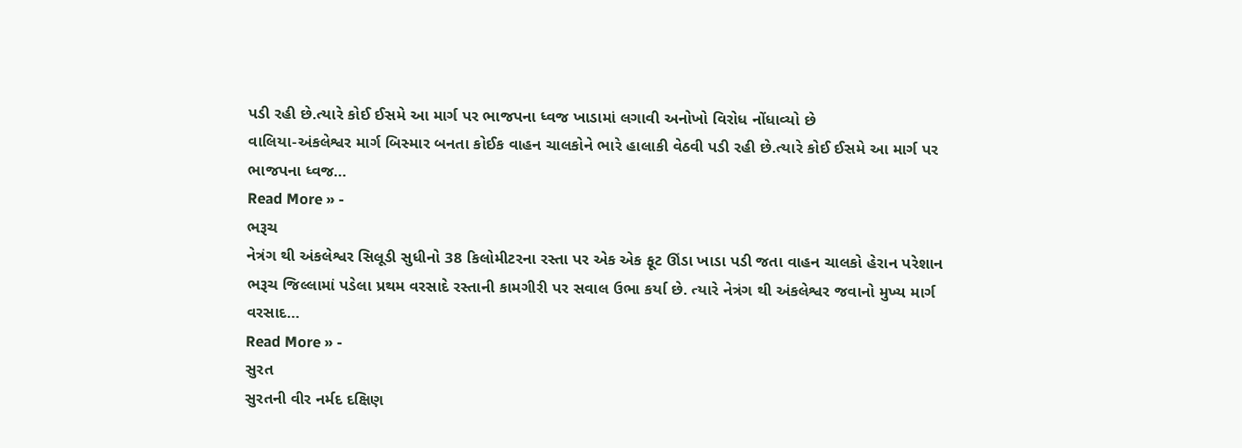પડી રહી છે.ત્યારે કોઈ ઈસમે આ માર્ગ પર ભાજપના ધ્વજ ખાડામાં લગાવી અનોખો વિરોધ નોંધાવ્યો છે
વાલિયા-અંકલેશ્વર માર્ગ બિસ્માર બનતા કોઈક વાહન ચાલકોને ભારે હાલાકી વેઠવી પડી રહી છે.ત્યારે કોઈ ઈસમે આ માર્ગ પર ભાજપના ધ્વજ…
Read More » -
ભરૂચ
નેત્રંગ થી અંકલેશ્વર સિલૂડી સુધીનો 38 કિલોમીટરના રસ્તા પર એક એક ફૂટ ઊંડા ખાડા પડી જતા વાહન ચાલકો હેરાન પરેશાન
ભરૂચ જિલ્લામાં પડેલા પ્રથમ વરસાદે રસ્તાની કામગીરી પર સવાલ ઉભા કર્યા છે. ત્યારે નેત્રંગ થી અંકલેશ્વર જવાનો મુખ્ય માર્ગ વરસાદ…
Read More » -
સુરત
સુરતની વીર નર્મદ દક્ષિણ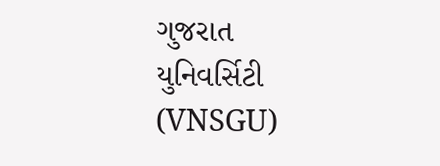ગુજરાત યુનિવર્સિટી (VNSGU)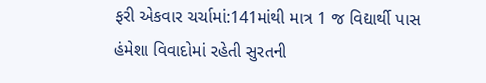ફરી એકવાર ચર્ચામાં:141માંથી માત્ર 1 જ વિદ્યાર્થી પાસ
હંમેશા વિવાદોમાં રહેતી સુરતની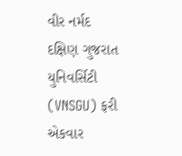વીર નર્મદ દક્ષિણ ગુજરાત યુનિવર્સિટી (VNSGU) ફરી એકવાર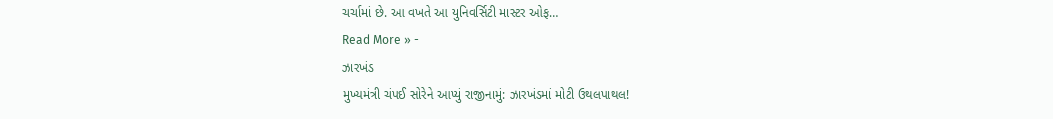ચર્ચામાં છે. આ વખતે આ યુનિવર્સિટી માસ્ટર ઓફ…
Read More » -
ઝારખંડ
મુખ્યમંત્રી ચંપઈ સોરેને આપ્યું રાજીનામું: ઝારખંડમાં મોટી ઉથલપાથલ!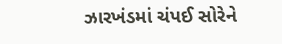ઝારખંડમાં ચંપઈ સોરેને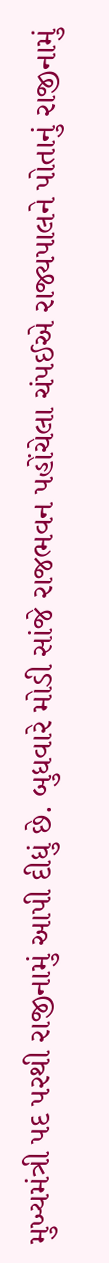મુખ્યમંત્રી પદ પરથી રાજીનામું આપી દીધું છે. બુધવારે મોડી સાંજે રાજભવન પહોંચેલા ચંપઈએ રાજ્યપાલને પોતાનું રાજીનામું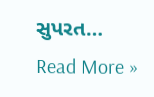સુપરત…
Read More »